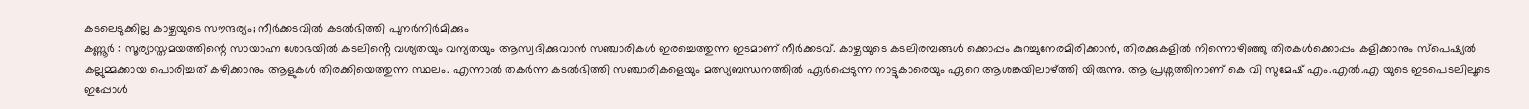കടലെടുക്കില്ല കാഴ്ചയുടെ സൗന്ദര്യം; നീർക്കടവിൽ കടൽഭിത്തി പുനർനിർമിക്കും
കണ്ണൂർ : സൂര്യാസ്തമയത്തിന്റെ സായാഹ്ന ശോഭയിൽ കടലിൻ്റെ വശ്യതയും വന്യതയും ആസ്വദിക്കുവാൻ സഞ്ചാരികൾ ഇരച്ചെത്തുന്ന ഇടമാണ് നീർക്കടവ്. കാഴ്ചയുടെ കടലിരമ്പങ്ങൾ ക്കൊപ്പം കുറച്ചുനേരമിരിക്കാൻ, തിരക്കുകളിൽ നിന്നൊഴിഞ്ഞു തിരകൾക്കൊപ്പം കളിക്കാനും സ്പെഷ്യൽ കല്ലുമ്മക്കായ പൊരിച്ചത് കഴിക്കാനും ആളുകൾ തിരക്കിയെത്തുന്ന സ്ഥലം. എന്നാൽ തകർന്ന കടൽഭിത്തി സഞ്ചാരികളെയും മത്സ്യബന്ധനത്തിൽ ഏർപ്പെടുന്ന നാട്ടുകാരെയും ഏറെ ആശങ്കയിലാഴ്ത്തി യിരുന്നു. ആ പ്രശ്നത്തിനാണ് കെ വി സുമേഷ് എം.എൽ.എ യുടെ ഇടപെടലിലൂടെ ഇപ്പോൾ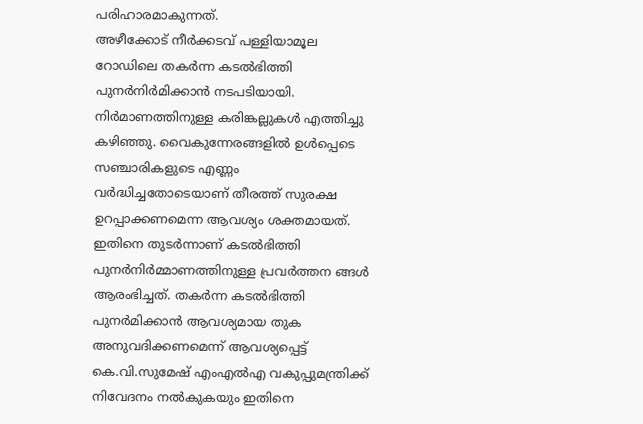പരിഹാരമാകുന്നത്.
അഴീക്കോട് നീർക്കടവ് പള്ളിയാമൂല റോഡിലെ തകർന്ന കടൽഭിത്തി പുനർനിർമിക്കാൻ നടപടിയായി. നിർമാണത്തിനുള്ള കരിങ്കല്ലുകൾ എത്തിച്ചു കഴിഞ്ഞു. വൈകുന്നേരങ്ങളിൽ ഉൾപ്പെടെ സഞ്ചാരികളുടെ എണ്ണം വർദ്ധിച്ചതോടെയാണ് തീരത്ത് സുരക്ഷ ഉറപ്പാക്കണമെന്ന ആവശ്യം ശക്തമായത്. ഇതിനെ തുടർന്നാണ് കടൽഭിത്തി പുനർനിർമ്മാണത്തിനുള്ള പ്രവർത്തന ങ്ങൾ ആരംഭിച്ചത്. തകർന്ന കടൽഭിത്തി പുനർമിക്കാൻ ആവശ്യമായ തുക അനുവദിക്കണമെന്ന് ആവശ്യപ്പെട്ട് കെ.വി.സുമേഷ് എംഎൽഎ വകുപ്പുമന്ത്രിക്ക് നിവേദനം നൽകുകയും ഇതിനെ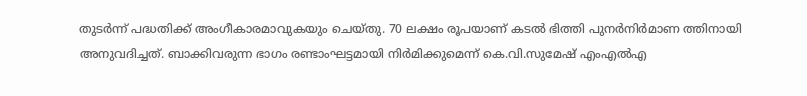തുടർന്ന് പദ്ധതിക്ക് അംഗീകാരമാവുകയും ചെയ്തു. 70 ലക്ഷം രൂപയാണ് കടൽ ഭിത്തി പുനർനിർമാണ ത്തിനായി അനുവദിച്ചത്. ബാക്കിവരുന്ന ഭാഗം രണ്ടാംഘട്ടമായി നിർമിക്കുമെന്ന് കെ.വി.സുമേഷ് എംഎൽഎ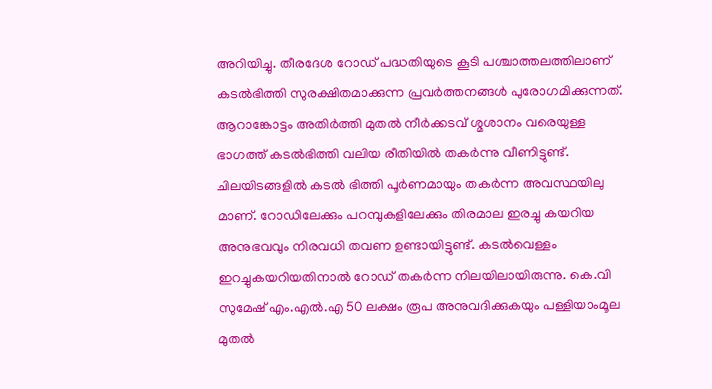അറിയിച്ചു. തീരദേശ റോഡ് പദ്ധതിയുടെ കൂടി പശ്ചാത്തലത്തിലാണ് കടൽഭിത്തി സുരക്ഷിതമാക്കുന്ന പ്രവർത്തനങ്ങൾ പുരോഗമിക്കുന്നത്.
ആറാങ്കോട്ടം അതിർത്തി മുതൽ നീർക്കടവ് ശ്മശാനം വരെയുള്ള ഭാഗത്ത് കടൽഭിത്തി വലിയ രീതിയിൽ തകർന്നു വീണിട്ടുണ്ട്. ചിലയിടങ്ങളിൽ കടൽ ഭിത്തി പൂർണമായും തകർന്ന അവസ്ഥയിലു മാണ്. റോഡിലേക്കും പറമ്പുകളിലേക്കും തിരമാല ഇരച്ചു കയറിയ അനുഭവവും നിരവധി തവണ ഉണ്ടായിട്ടുണ്ട്. കടൽവെള്ളം ഇറച്ചുകയറിയതിനാൽ റോഡ് തകർന്ന നിലയിലായിരുന്നു. കെ.വി സുമേഷ് എം.എൽ.എ 50 ലക്ഷം രൂപ അനുവദിക്കുകയും പള്ളിയാംമൂല മുതൽ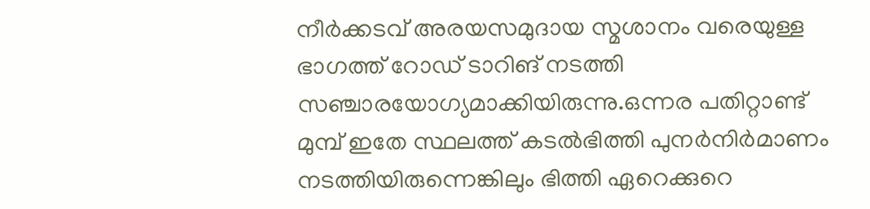നീർക്കടവ് അരയസമുദായ സ്മശാനം വരെയുള്ള ഭാഗത്ത് റോഡ് ടാറിങ് നടത്തി സഞ്ചാരയോഗ്യമാക്കിയിരുന്നു.ഒന്നര പതിറ്റാണ്ട് മുമ്പ് ഇതേ സ്ഥലത്ത് കടൽഭിത്തി പുനർനിർമാണം നടത്തിയിരുന്നെങ്കിലും ഭിത്തി ഏറെക്കുറെ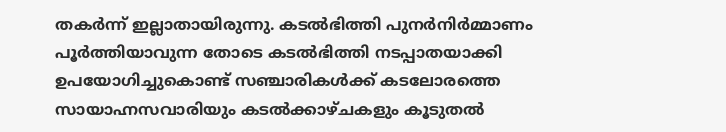തകർന്ന് ഇല്ലാതായിരുന്നു. കടൽഭിത്തി പുനർനിർമ്മാണം പൂർത്തിയാവുന്ന തോടെ കടൽഭിത്തി നടപ്പാതയാക്കി ഉപയോഗിച്ചുകൊണ്ട് സഞ്ചാരികൾക്ക് കടലോരത്തെ സായാഹ്നസവാരിയും കടൽക്കാഴ്ചകളും കൂടുതൽ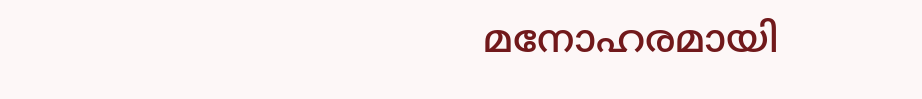മനോഹരമായി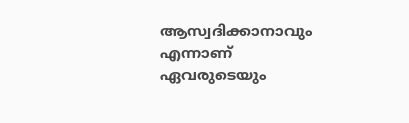ആസ്വദിക്കാനാവും എന്നാണ് ഏവരുടെയും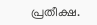പ്രതീക്ഷ.